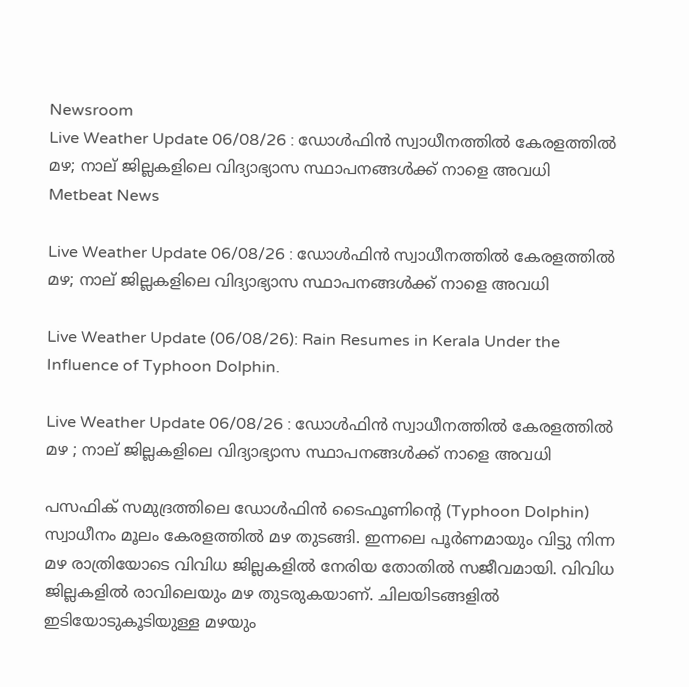Newsroom
Live Weather Update 06/08/26 : ഡോൾഫിൻ സ്വാധീനത്തിൽ കേരളത്തിൽ മഴ; നാല് ജില്ലകളിലെ വിദ്യാഭ്യാസ സ്ഥാപനങ്ങൾക്ക് നാളെ അവധി
Metbeat News

Live Weather Update 06/08/26 : ഡോൾഫിൻ സ്വാധീനത്തിൽ കേരളത്തിൽ മഴ; നാല് ജില്ലകളിലെ വിദ്യാഭ്യാസ സ്ഥാപനങ്ങൾക്ക് നാളെ അവധി

Live Weather Update (06/08/26): Rain Resumes in Kerala Under the Influence of Typhoon Dolphin.

Live Weather Update 06/08/26 : ഡോൾഫിൻ സ്വാധീനത്തിൽ കേരളത്തിൽ മഴ ; നാല് ജില്ലകളിലെ വിദ്യാഭ്യാസ സ്ഥാപനങ്ങൾക്ക് നാളെ അവധി

പസഫിക് സമുദ്രത്തിലെ ഡോൾഫിൻ ടൈഫൂണിൻ്റെ (Typhoon Dolphin) സ്വാധീനം മൂലം കേരളത്തിൽ മഴ തുടങ്ങി. ഇന്നലെ പൂർണമായും വിട്ടു നിന്ന മഴ രാത്രിയോടെ വിവിധ ജില്ലകളിൽ നേരിയ തോതിൽ സജീവമായി. വിവിധ ജില്ലകളിൽ രാവിലെയും മഴ തുടരുകയാണ്. ചിലയിടങ്ങളിൽ ഇടിയോടുകൂടിയുള്ള മഴയും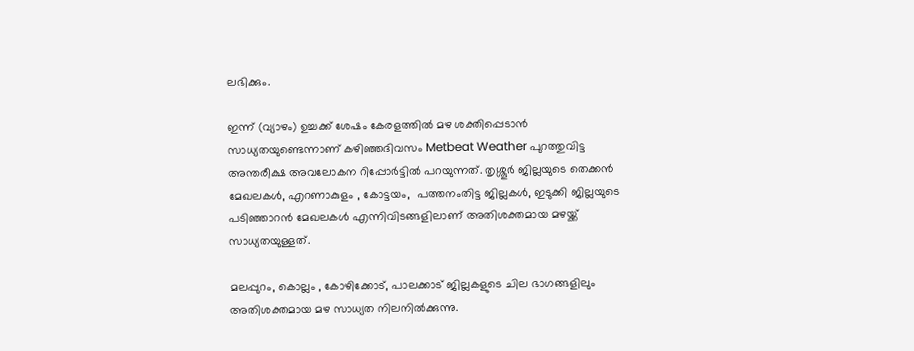ലഭിക്കും.

ഇന്ന് (വ്യാഴം) ഉച്ചക്ക് ശേഷം കേരളത്തിൽ മഴ ശക്തിപ്പെടാൻ സാധ്യതയുണ്ടെന്നാണ് കഴിഞ്ഞദിവസം Metbeat Weather പുറത്തുവിട്ട അന്തരീക്ഷ അവലോകന റിപ്പോർട്ടിൽ പറയുന്നത്. തൃശ്ശൂർ ജില്ലയുടെ തെക്കൻ മേഖലകൾ, എറണാകുളം , കോട്ടയം,  പത്തനംതിട്ട ജില്ലകൾ, ഇടുക്കി ജില്ലയുടെ പടിഞ്ഞാറൻ മേഖലകൾ എന്നിവിടങ്ങളിലാണ് അതിശക്തമായ മഴയ്ക്ക് സാധ്യതയുള്ളത്.

മലപ്പുറം, കൊല്ലം , കോഴിക്കോട്, പാലക്കാട് ജില്ലകളുടെ ചില ഭാഗങ്ങളിലും അതിശക്തമായ മഴ സാധ്യത നിലനിൽക്കുന്നു.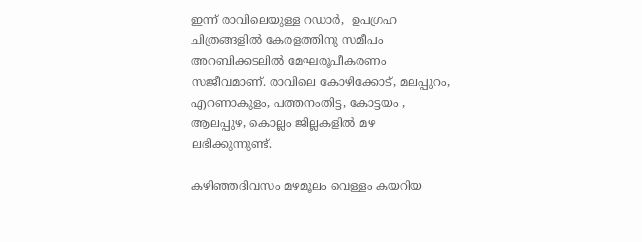ഇന്ന് രാവിലെയുള്ള റഡാർ,  ഉപഗ്രഹ ചിത്രങ്ങളിൽ കേരളത്തിനു സമീപം അറബിക്കടലിൽ മേഘരൂപീകരണം സജീവമാണ്. രാവിലെ കോഴിക്കോട്, മലപ്പുറം, എറണാകുളം, പത്തനംതിട്ട, കോട്ടയം , ആലപ്പുഴ, കൊല്ലം ജില്ലകളിൽ മഴ ലഭിക്കുന്നുണ്ട്.

കഴിഞ്ഞദിവസം മഴമൂലം വെള്ളം കയറിയ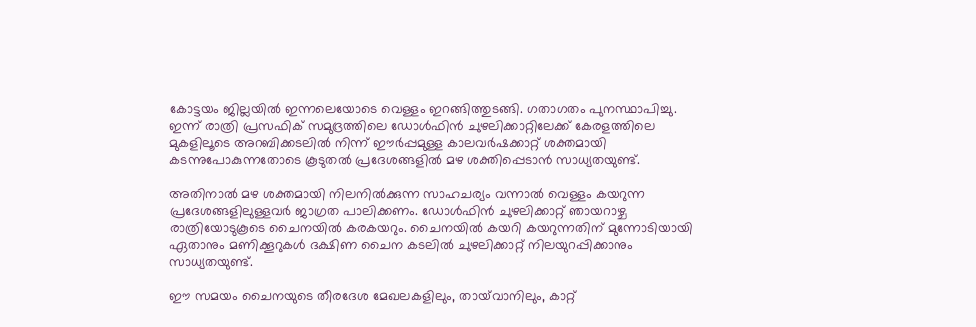കോട്ടയം ജില്ലയിൽ ഇന്നലെയോടെ വെള്ളം ഇറങ്ങിത്തുടങ്ങി. ഗതാഗതം പുനസ്ഥാപിച്ചു. ഇന്ന് രാത്രി പ്രസഫിക് സമുദ്രത്തിലെ ഡോൾഫിൻ ചുഴലിക്കാറ്റിലേക്ക് കേരളത്തിലെ മുകളിലൂടെ അറബിക്കടലിൽ നിന്ന് ഈർപ്പമുള്ള കാലവർഷക്കാറ്റ് ശക്തമായി കടന്നുപോകുന്നതോടെ കൂടുതൽ പ്രദേശങ്ങളിൽ മഴ ശക്തിപ്പെടാൻ സാധ്യതയുണ്ട്.

അതിനാൽ മഴ ശക്തമായി നിലനിൽക്കുന്ന സാഹചര്യം വന്നാൽ വെള്ളം കയറുന്ന പ്രദേശങ്ങളിലുള്ളവർ ജാഗ്രത പാലിക്കണം. ഡോൾഫിൻ ചുഴലിക്കാറ്റ് ഞായറാഴ്ച രാത്രിയോടുകൂടെ ചൈനയിൽ കരകയറും. ചൈനയിൽ കയറി കയറുന്നതിന് മുന്നോടിയായി ഏതാനും മണിക്കൂറുകൾ ദക്ഷിണ ചൈന കടലിൽ ചുഴലിക്കാറ്റ് നിലയുറപ്പിക്കാനും സാധ്യതയുണ്ട്.

ഈ സമയം ചൈനയുടെ തീരദേശ മേഖലകളിലും, തായ്‌വാനിലും, കാറ്റ്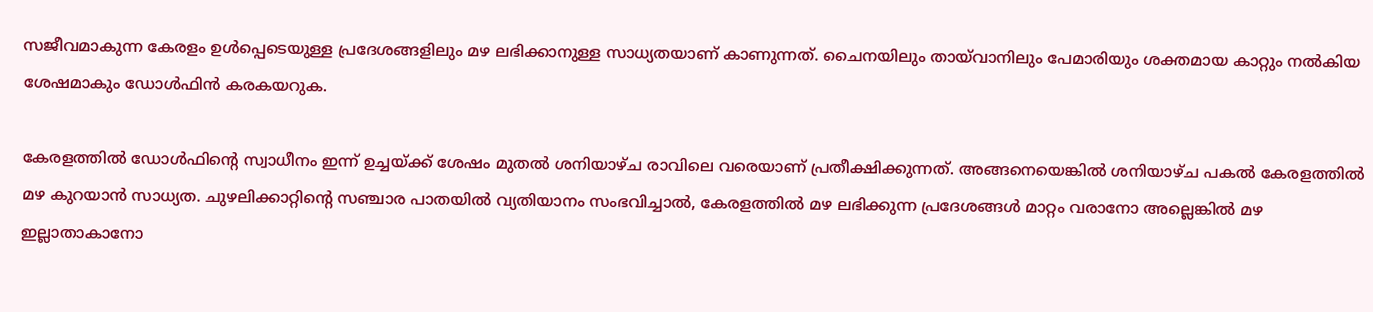സജീവമാകുന്ന കേരളം ഉൾപ്പെടെയുള്ള പ്രദേശങ്ങളിലും മഴ ലഭിക്കാനുള്ള സാധ്യതയാണ് കാണുന്നത്. ചൈനയിലും തായ്‌വാനിലും പേമാരിയും ശക്തമായ കാറ്റും നൽകിയ ശേഷമാകും ഡോൾഫിൻ കരകയറുക.

കേരളത്തിൽ ഡോൾഫിന്റെ സ്വാധീനം ഇന്ന് ഉച്ചയ്ക്ക് ശേഷം മുതൽ ശനിയാഴ്ച രാവിലെ വരെയാണ് പ്രതീക്ഷിക്കുന്നത്. അങ്ങനെയെങ്കിൽ ശനിയാഴ്ച പകൽ കേരളത്തിൽ മഴ കുറയാൻ സാധ്യത. ചുഴലിക്കാറ്റിന്റെ സഞ്ചാര പാതയിൽ വ്യതിയാനം സംഭവിച്ചാൽ, കേരളത്തിൽ മഴ ലഭിക്കുന്ന പ്രദേശങ്ങൾ മാറ്റം വരാനോ അല്ലെങ്കിൽ മഴ ഇല്ലാതാകാനോ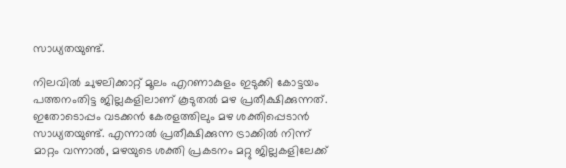സാധ്യതയുണ്ട്.

നിലവിൽ ചുഴലിക്കാറ്റ് മൂലം എറണാകുളം ഇടുക്കി കോട്ടയം പത്തനംതിട്ട ജില്ലകളിലാണ് കൂടുതൽ മഴ പ്രതീക്ഷിക്കുന്നത്. ഇതോടൊപ്പം വടക്കൻ കേരളത്തിലും മഴ ശക്തിപ്പെടാൻ സാധ്യതയുണ്ട്. എന്നാൽ പ്രതീക്ഷിക്കുന്ന ട്രാക്കിൽ നിന്ന് മാറ്റം വന്നാൽ, മഴയുടെ ശക്തി പ്രകടനം മറ്റു ജില്ലകളിലേക്ക്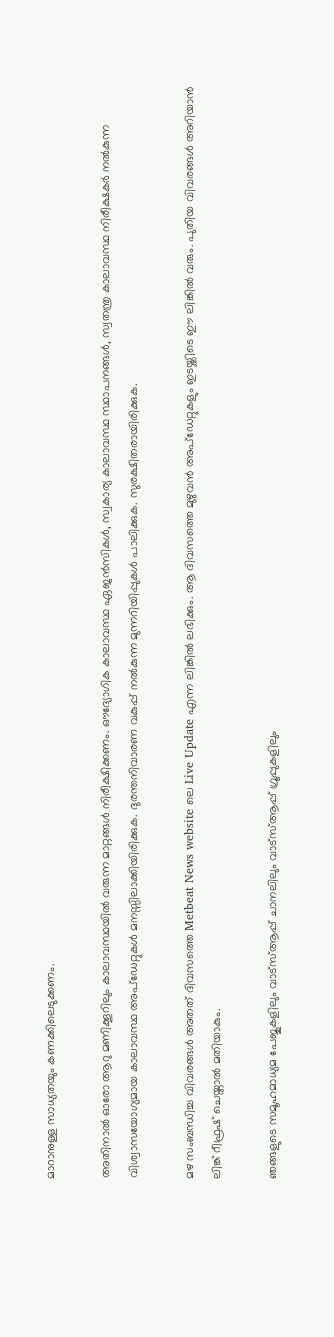മാറാനുള്ള സാധ്യതയും കണക്കിലെടുക്കണം.

അതിനാൽ ഓരോ ആറു മണിക്കൂറിലും കാലാവസ്ഥയിൽ വരുന്ന മാറ്റങ്ങൾ നിരീക്ഷിക്കണം. ഔദ്യോഗിക കാലാവസ്ഥ ഏജൻസികൾ, സ്വകാര്യ കാലാവസ്ഥ സ്ഥാപനങ്ങൾ, സ്വതന്ത്ര കാലാവസ്ഥ നിരീക്ഷകർ നൽകുന്ന വിശ്വാസയോഗ്യമായ കാലാവസ്ഥ അപ്ഡേറ്റുകൾ മനസ്സിലാക്കിയിരിക്കുക. ദുരന്തനിവാരണ വകുപ്പ് നൽകുന്ന മുന്നറിയിപ്പുകൾ പാലിക്കുക. സുരക്ഷിതരായിരിക്കുക.

മഴ സംബന്ധിച്ച വിവരങ്ങൾ അതത് ദിവസത്തെ Metbeat News website ലെ Live Update എന്ന ലിങ്കിൽ ലഭിക്കും. ആ ദിവസത്തെ മുഴുവൻ അപ്ഡേറ്റുകളും ഇടയ്ക്കിടെ ഈ ലിങ്കിൽ വരും. പുതിയ വിവരങ്ങൾ അറിയാൻ ലിങ്ക് റീഫ്രഷ് ചെയ്താൽ മതിയാകും.

ഞങ്ങളുടെ സമൂഹമാധ്യമ പേജുകളിലും വാട്സ്ആപ്പ് ചാനലിലും വാട്സ്ആപ്പ് ഗ്രൂപ്പുകളിലും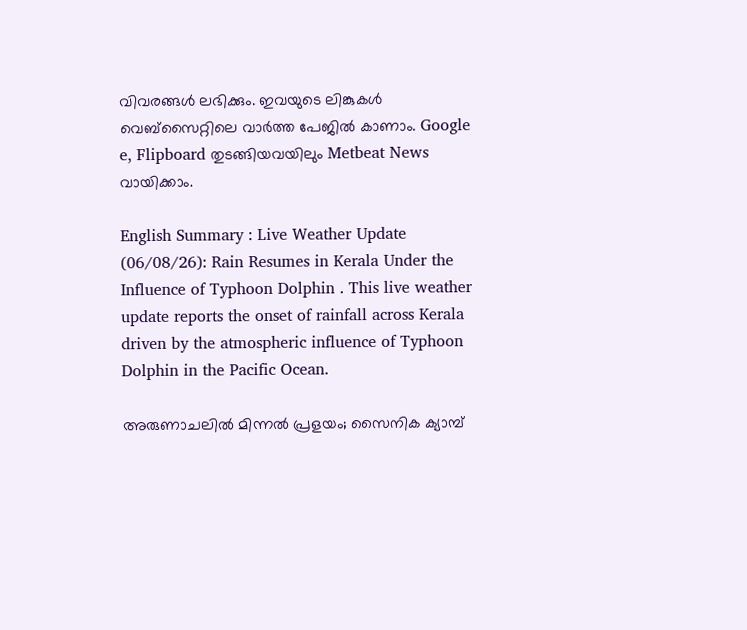വിവരങ്ങൾ ലഭിക്കും. ഇവയുടെ ലിങ്കുകൾ വെബ്സൈറ്റിലെ വാർത്ത പേജിൽ കാണാം. Google e, Flipboard തുടങ്ങിയവയിലും Metbeat News വായിക്കാം.

English Summary : Live Weather Update (06/08/26): Rain Resumes in Kerala Under the Influence of Typhoon Dolphin . This live weather update reports the onset of rainfall across Kerala driven by the atmospheric influence of Typhoon Dolphin in the Pacific Ocean.

അരുണാചലിൽ മിന്നൽ പ്രളയം; സൈനിക ക്യാമ്പ്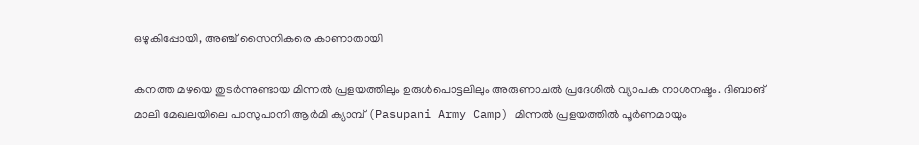ഒഴുകിപ്പോയി, അഞ്ച് സൈനികരെ കാണാതായി

കനത്ത മഴയെ തുടർന്നുണ്ടായ മിന്നൽ പ്രളയത്തിലും ഉരുൾപൊട്ടലിലും അരുണാചൽ പ്രദേശിൽ വ്യാപക നാശനഷ്ടം. ദിബാങ് മാലി മേഖലയിലെ പാസുപാനി ആർമി ക്യാമ്പ് (Pasupani Army Camp) മിന്നൽ പ്രളയത്തിൽ പൂർണമായും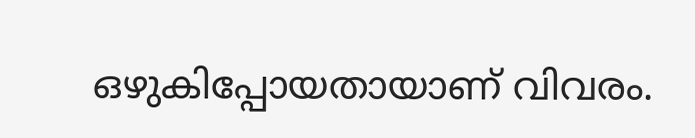ഒഴുകിപ്പോയതായാണ് വിവരം.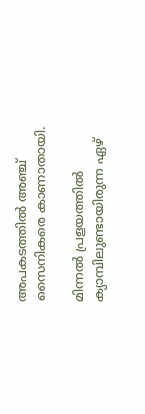അപകടത്തിൽ അഞ്ച് സൈനികരെ കാണാതായി.

മിന്നൽ പ്രളയത്തിൽ ക്യാമ്പിലുണ്ടായിരുന്ന ഏഴ്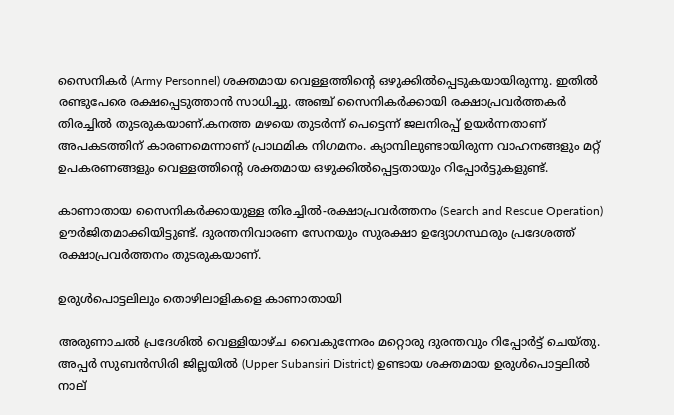സൈനികർ (Army Personnel) ശക്തമായ വെള്ളത്തിന്റെ ഒഴുക്കിൽപ്പെടുകയായിരുന്നു. ഇതിൽ രണ്ടുപേരെ രക്ഷപ്പെടുത്താൻ സാധിച്ചു. അഞ്ച് സൈനികർക്കായി രക്ഷാപ്രവർത്തകർ തിരച്ചിൽ തുടരുകയാണ്.കനത്ത മഴയെ തുടർന്ന് പെട്ടെന്ന് ജലനിരപ്പ് ഉയർന്നതാണ് അപകടത്തിന് കാരണമെന്നാണ് പ്രാഥമിക നിഗമനം. ക്യാമ്പിലുണ്ടായിരുന്ന വാഹനങ്ങളും മറ്റ് ഉപകരണങ്ങളും വെള്ളത്തിന്റെ ശക്തമായ ഒഴുക്കിൽപ്പെട്ടതായും റിപ്പോർട്ടുകളുണ്ട്.

കാണാതായ സൈനികർക്കായുള്ള തിരച്ചിൽ-രക്ഷാപ്രവർത്തനം (Search and Rescue Operation) ഊർജിതമാക്കിയിട്ടുണ്ട്. ദുരന്തനിവാരണ സേനയും സുരക്ഷാ ഉദ്യോഗസ്ഥരും പ്രദേശത്ത് രക്ഷാപ്രവർത്തനം തുടരുകയാണ്.

ഉരുൾപൊട്ടലിലും തൊഴിലാളികളെ കാണാതായി

അരുണാചൽ പ്രദേശിൽ വെള്ളിയാഴ്ച വൈകുന്നേരം മറ്റൊരു ദുരന്തവും റിപ്പോർട്ട് ചെയ്തു. അപ്പർ സുബൻസിരി ജില്ലയിൽ (Upper Subansiri District) ഉണ്ടായ ശക്തമായ ഉരുൾപൊട്ടലിൽ നാല്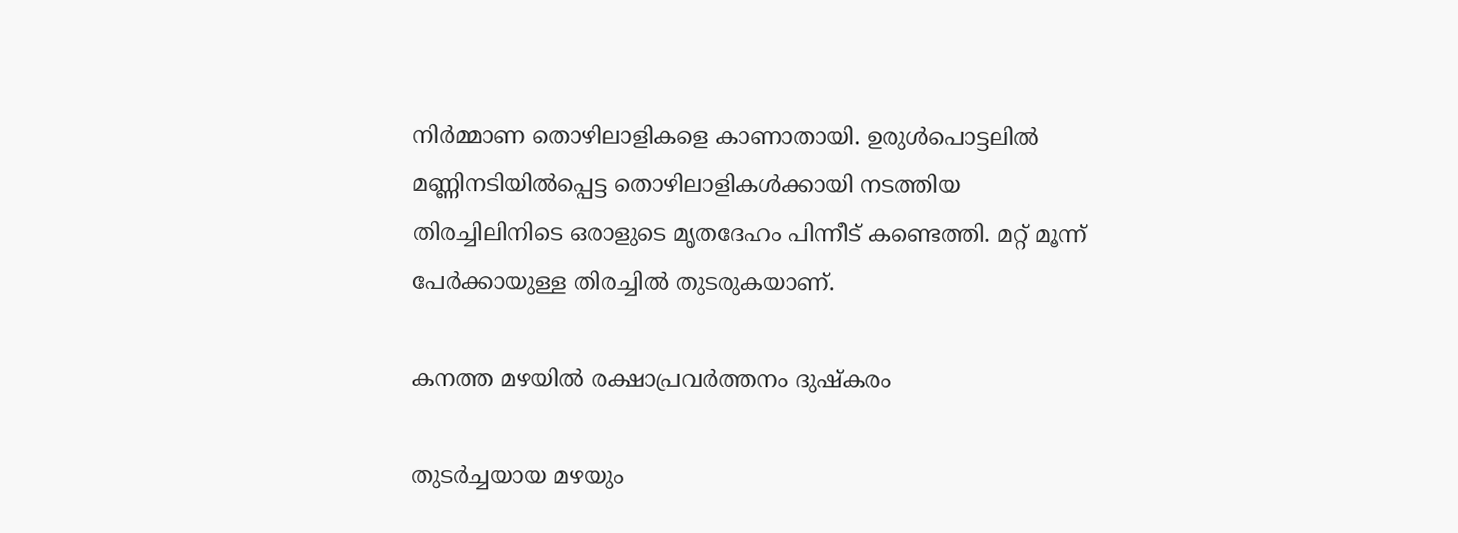നിർമ്മാണ തൊഴിലാളികളെ കാണാതായി. ഉരുൾപൊട്ടലിൽ മണ്ണിനടിയിൽപ്പെട്ട തൊഴിലാളികൾക്കായി നടത്തിയ തിരച്ചിലിനിടെ ഒരാളുടെ മൃതദേഹം പിന്നീട് കണ്ടെത്തി. മറ്റ് മൂന്ന് പേർക്കായുള്ള തിരച്ചിൽ തുടരുകയാണ്.

കനത്ത മഴയിൽ രക്ഷാപ്രവർത്തനം ദുഷ്കരം

തുടർച്ചയായ മഴയും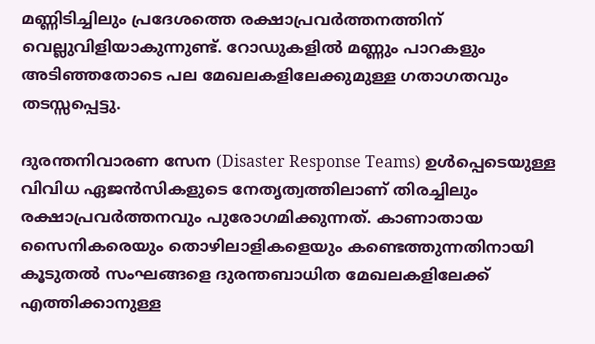മണ്ണിടിച്ചിലും പ്രദേശത്തെ രക്ഷാപ്രവർത്തനത്തിന് വെല്ലുവിളിയാകുന്നുണ്ട്. റോഡുകളിൽ മണ്ണും പാറകളും അടിഞ്ഞതോടെ പല മേഖലകളിലേക്കുമുള്ള ഗതാഗതവും തടസ്സപ്പെട്ടു.

ദുരന്തനിവാരണ സേന (Disaster Response Teams) ഉൾപ്പെടെയുള്ള വിവിധ ഏജൻസികളുടെ നേതൃത്വത്തിലാണ് തിരച്ചിലും രക്ഷാപ്രവർത്തനവും പുരോഗമിക്കുന്നത്. കാണാതായ സൈനികരെയും തൊഴിലാളികളെയും കണ്ടെത്തുന്നതിനായി കൂടുതൽ സംഘങ്ങളെ ദുരന്തബാധിത മേഖലകളിലേക്ക് എത്തിക്കാനുള്ള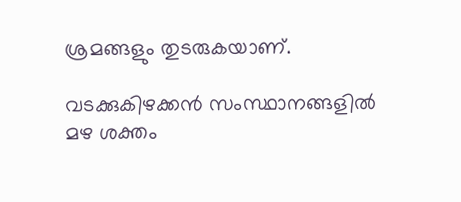ശ്രമങ്ങളും തുടരുകയാണ്.

വടക്കുകിഴക്കൻ സംസ്ഥാനങ്ങളിൽ മഴ ശക്തം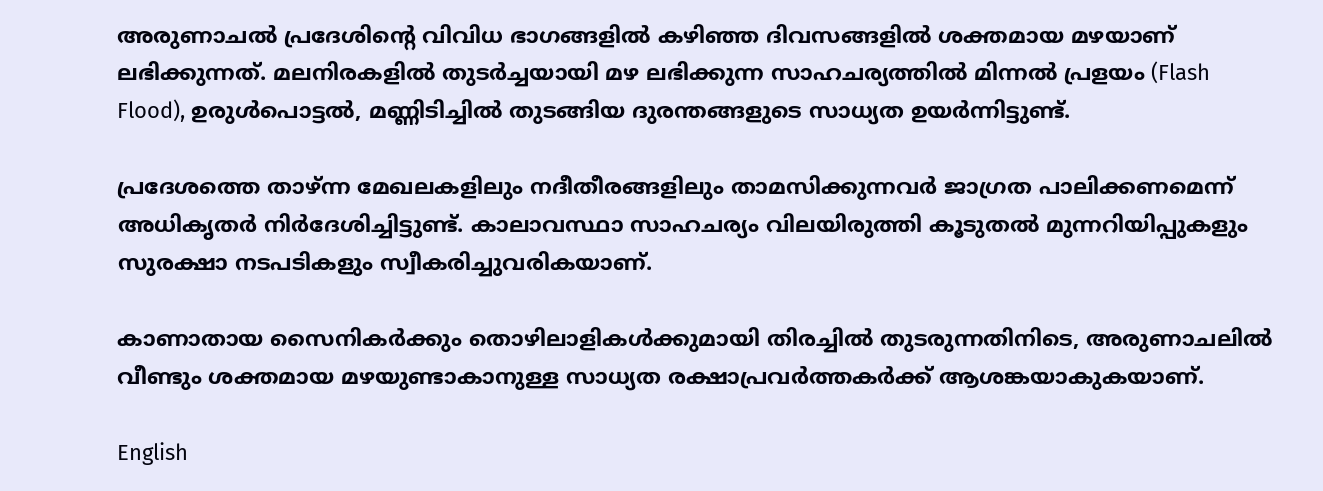അരുണാചൽ പ്രദേശിന്റെ വിവിധ ഭാഗങ്ങളിൽ കഴിഞ്ഞ ദിവസങ്ങളിൽ ശക്തമായ മഴയാണ് ലഭിക്കുന്നത്. മലനിരകളിൽ തുടർച്ചയായി മഴ ലഭിക്കുന്ന സാഹചര്യത്തിൽ മിന്നൽ പ്രളയം (Flash Flood), ഉരുൾപൊട്ടൽ, മണ്ണിടിച്ചിൽ തുടങ്ങിയ ദുരന്തങ്ങളുടെ സാധ്യത ഉയർന്നിട്ടുണ്ട്.

പ്രദേശത്തെ താഴ്ന്ന മേഖലകളിലും നദീതീരങ്ങളിലും താമസിക്കുന്നവർ ജാഗ്രത പാലിക്കണമെന്ന് അധികൃതർ നിർദേശിച്ചിട്ടുണ്ട്. കാലാവസ്ഥാ സാഹചര്യം വിലയിരുത്തി കൂടുതൽ മുന്നറിയിപ്പുകളും സുരക്ഷാ നടപടികളും സ്വീകരിച്ചുവരികയാണ്.

കാണാതായ സൈനികർക്കും തൊഴിലാളികൾക്കുമായി തിരച്ചിൽ തുടരുന്നതിനിടെ, അരുണാചലിൽ വീണ്ടും ശക്തമായ മഴയുണ്ടാകാനുള്ള സാധ്യത രക്ഷാപ്രവർത്തകർക്ക് ആശങ്കയാകുകയാണ്.

English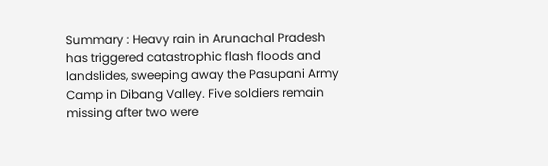Summary : Heavy rain in Arunachal Pradesh has triggered catastrophic flash floods and landslides, sweeping away the Pasupani Army Camp in Dibang Valley. Five soldiers remain missing after two were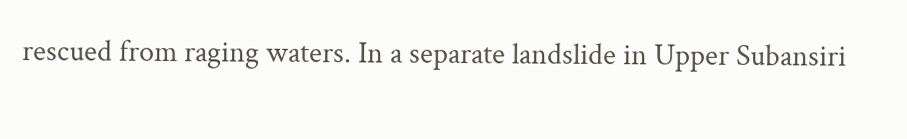rescued from raging waters. In a separate landslide in Upper Subansiri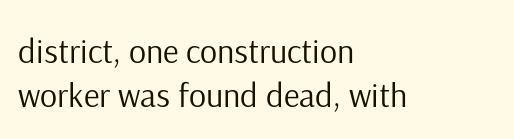district, one construction worker was found dead, with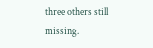three others still missing.